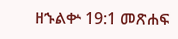ዘኁልቍ 19:1 መጽሐፍ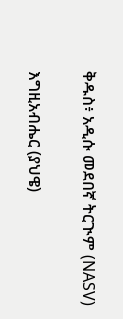ቅዱስ፥ አዲሱ መደበኛ ትርጒም (NASV)

እግዚአብሔር (ያህዌ)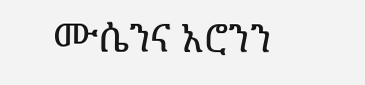ሙሴንና አሮንን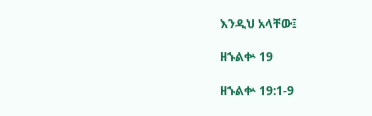እንዲህ አላቸው፤

ዘኁልቍ 19

ዘኁልቍ 19:1-9